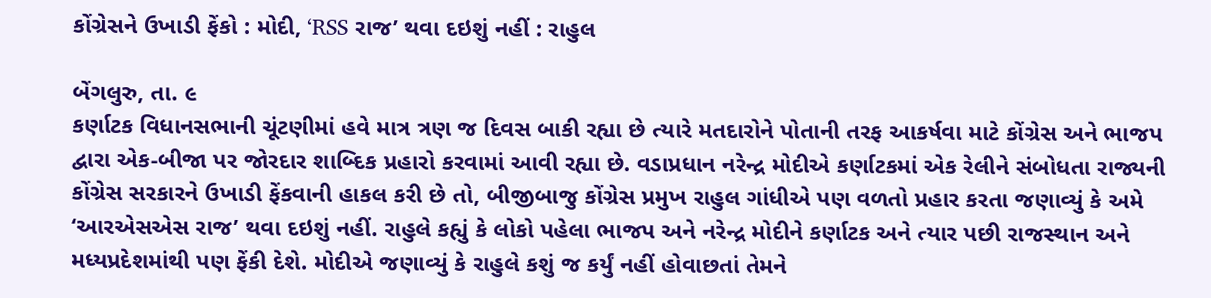કોંગ્રેસને ઉખાડી ફેંકો : મોદી, ‘RSS રાજ’ થવા દઇશું નહીં : રાહુલ

બેંગલુરુ, તા. ૯
કર્ણાટક વિધાનસભાની ચૂંટણીમાં હવે માત્ર ત્રણ જ દિવસ બાકી રહ્યા છે ત્યારે મતદારોને પોતાની તરફ આકર્ષવા માટે કોંગ્રેસ અને ભાજપ દ્વારા એક-બીજા પર જોરદાર શાબ્દિક પ્રહારો કરવામાં આવી રહ્યા છે. વડાપ્રધાન નરેન્દ્ર મોદીએ કર્ણાટકમાં એક રેલીને સંબોધતા રાજ્યની કોંગ્રેસ સરકારને ઉખાડી ફેંકવાની હાકલ કરી છે તો, બીજીબાજુ કોંગ્રેસ પ્રમુખ રાહુલ ગાંધીએ પણ વળતો પ્રહાર કરતા જણાવ્યું કે અમે ‘આરએસએસ રાજ’ થવા દઇશું નહીં. રાહુલે કહ્યું કે લોકો પહેલા ભાજપ અને નરેન્દ્ર મોદીને કર્ણાટક અને ત્યાર પછી રાજસ્થાન અને મધ્યપ્રદેશમાંથી પણ ફેંકી દેશે. મોદીએ જણાવ્યું કે રાહુલે કશું જ કર્યું નહીં હોવાછતાં તેમને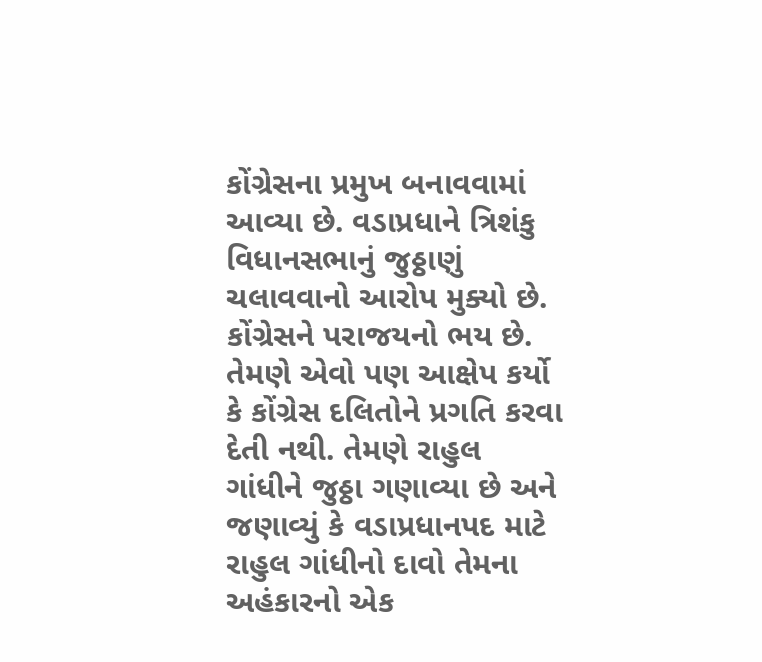કોંગ્રેસના પ્રમુખ બનાવવામાં આવ્યા છે. વડાપ્રધાને ત્રિશંકુ વિધાનસભાનું જુઠ્ઠાણું ચલાવવાનો આરોપ મુક્યો છે. કોંગ્રેસને પરાજયનો ભય છે. તેમણે એવો પણ આક્ષેપ કર્યો કે કોંગ્રેસ દલિતોને પ્રગતિ કરવા દેતી નથી. તેમણે રાહુલ ગાંધીને જુઠ્ઠા ગણાવ્યા છે અને જણાવ્યું કે વડાપ્રધાનપદ માટે રાહુલ ગાંધીનો દાવો તેમના અહંકારનો એક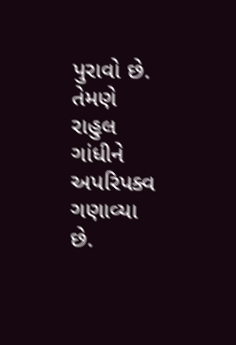પુરાવો છે. તેમણે રાહુલ ગાંધીને અપરિપક્વ ગણાવ્યા છે.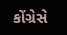કોંગ્રેસે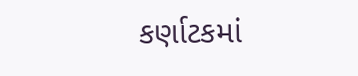કર્ણાટકમાં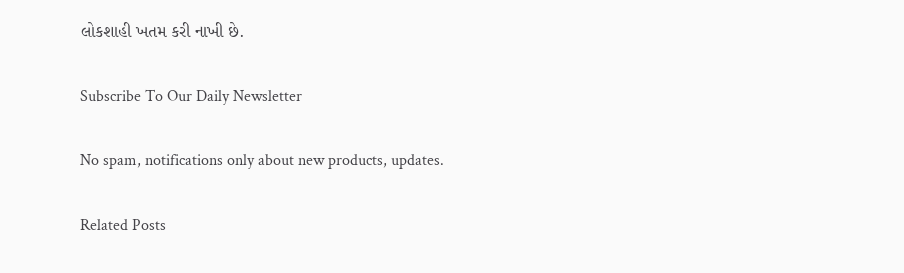લોકશાહી ખતમ કરી નાખી છે.

Subscribe To Our Daily Newsletter

No spam, notifications only about new products, updates.

Related Posts